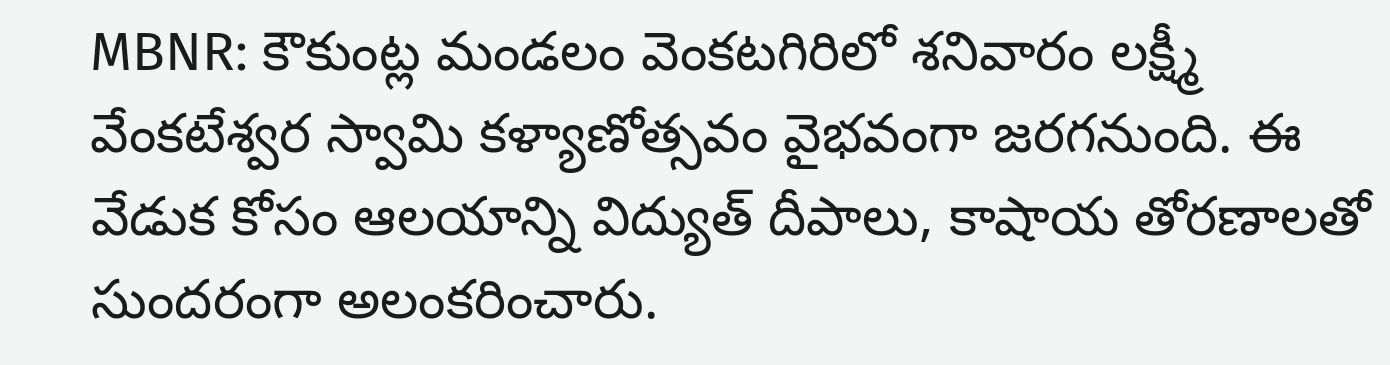MBNR: కౌకుంట్ల మండలం వెంకటగిరిలో శనివారం లక్ష్మీ వేంకటేశ్వర స్వామి కళ్యాణోత్సవం వైభవంగా జరగనుంది. ఈ వేడుక కోసం ఆలయాన్ని విద్యుత్ దీపాలు, కాషాయ తోరణాలతో సుందరంగా అలంకరించారు.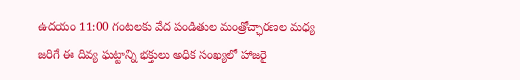ఉదయం 11:00 గంటలకు వేద పండితుల మంత్రోచ్ఛారణల మధ్య జరిగే ఈ దివ్య ఘట్టాన్ని భక్తులు అధిక సంఖ్యలో హాజరై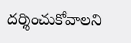దర్శించుకోవాలని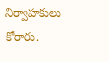నిర్వాహకులు కోరారు.